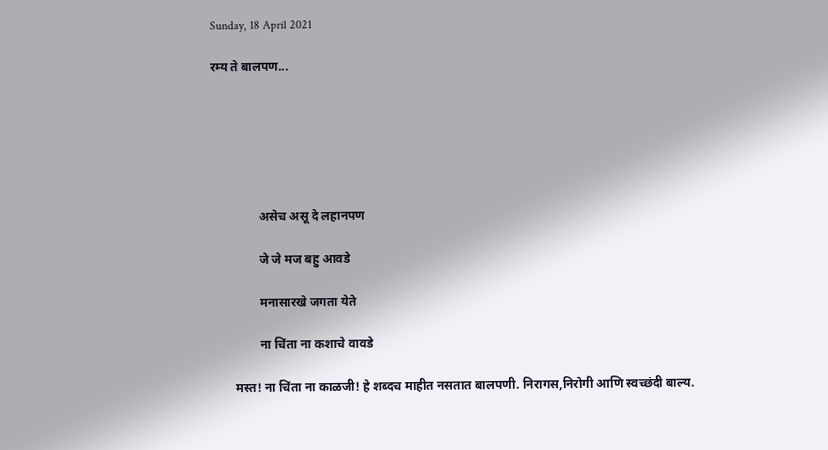Sunday, 18 April 2021

रम्य ते बालपण...






               असेच असू दे लहानपण

               जे जे मज बहु आवडे

               मनासारखे जगता येते

               ना चिंता ना कशाचे वावडे

       मस्त! ना चिंता ना काळजी! हे शब्दच माहीत नसतात बालपणी. निरागस,निरोगी आणि स्वच्छंदी बाल्य.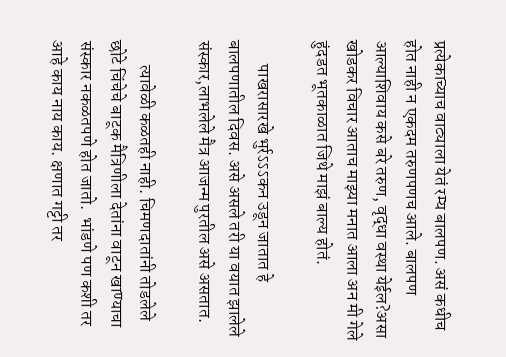प्रत्येकाच्याच वाट्याला येतं रम्य बालपण. असं कधीच होत नाही न एकदम तरुणपणच आले. बालपण आल्याशिवाय कसे बरे तरुण, वृद्धा वस्था येईल?असा खोडकर विचार आताच माझ्या मनात आला अन मी गेले हुंदडत भूतकाळात जिथे माझं बाल्य होतं.

       पाखरासारखे भुर्रऽऽऽकन उडून जातात हे बालपणातील दिवस. असे असले तरी या वयात झालेले संस्कार,लाभलेले मैत्र आजन्म पुरतील असे असतात.

       त्यावेळी कळतही नाही. चिमणदातांनी तोडलेले छोटे चिंचेचे बाटूक मैत्रिणीला देतांना वाटून खाण्याचा संस्कार नकळतपणे होत जातो.  भांडणे पण कशी तर आहे काय नाय काय. क्षणात गट्टी तर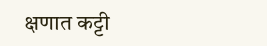क्षणात कट्टी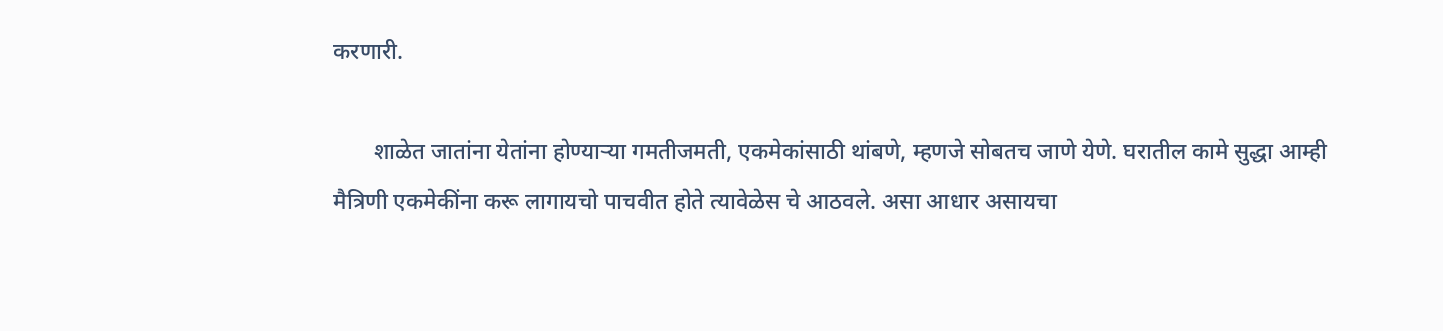करणारी.

       शाळेत जातांना येतांना होण्याऱ्या गमतीजमती, एकमेकांसाठी थांबणे, म्हणजे सोबतच जाणे येणे. घरातील कामे सुद्धा आम्ही मैत्रिणी एकमेकींना करू लागायचो पाचवीत होते त्यावेळेस चे आठवले. असा आधार असायचा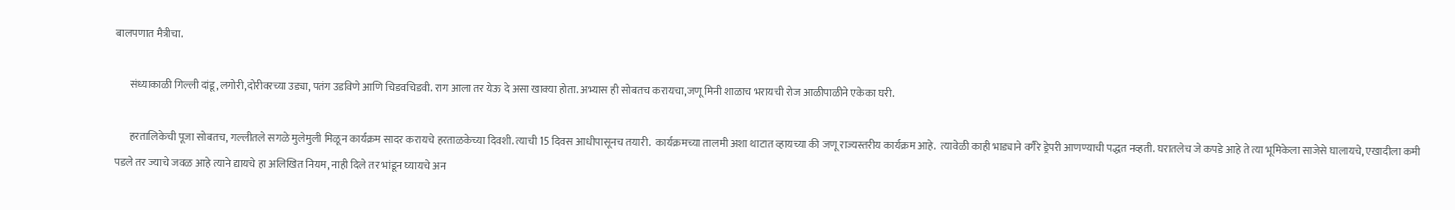बालपणात मैत्रीचा.

       संध्याकाळी गिल्ली दांडू,लगोरी,दोरीवरच्या उड्या, पतंग उडविणे आणि चिडवचिडवी. राग आला तर येऊ दे असा खाक्या होता. अभ्यास ही सोबतच करायचा,जणू मिनी शाळाच भरायची रोज आळीपाळीने एकेका घरी.

       हरतालिकेची पूजा सोबतच, गल्लीतले सगळे मुलेमुली मिळून कार्यक्रम सादर करायचे हरताळकेच्या दिवशी. त्याची 15 दिवस आधीपासूनच तयारी.  कार्यक्रमच्या तालमी अशा थाटात व्हायच्या की जणू राज्यस्तरीय कार्यक्रम आहे.  त्यावेळी काही भाड्याने वगैरे ड्रेपरी आणण्याची पद्धत नव्हती. घरातलेच जे कपडे आहे ते त्या भूमिकेला साजेसे घालायचे, एखादीला कमी पडले तर ज्याचे जवळ आहे त्याने द्यायचे हा अलिखित नियम, नाही दिले तर भांडून घ्यायचे अन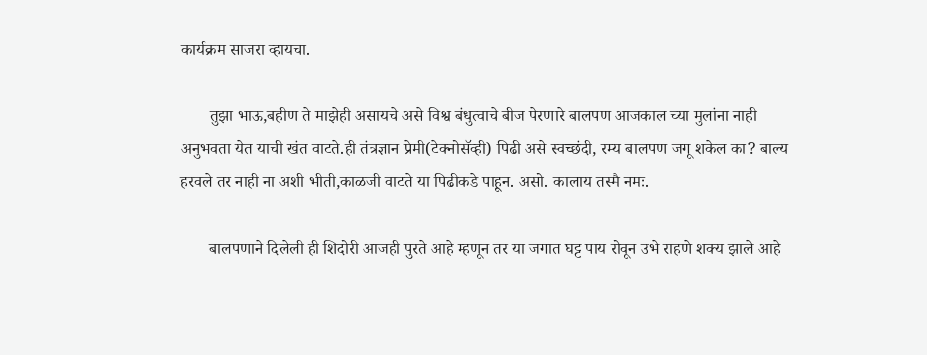कार्यक्रम साजरा व्हायचा.

       तुझा भाऊ,बहीण ते माझेही असायचे असे विश्व बंधुत्वाचे बीज पेरणारे बालपण आजकाल च्या मुलांना नाही अनुभवता येत याची खंत वाटते.ही तंत्रज्ञान प्रेमी(टेक्नोसॅव्ही) पिढी असे स्वच्छंदी, रम्य बालपण जगू शकेल का? बाल्य हरवले तर नाही ना अशी भीती,काळजी वाटते या पिढीकडे पाहून. असो. कालाय तस्मै नमः.

       बालपणाने दिलेली ही शिदोरी आजही पुरते आहे म्हणून तर या जगात घट्ट पाय रोवून उभे राहणे शक्य झाले आहे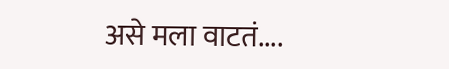असे मला वाटतं....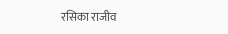रसिका राजीव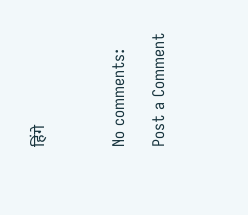हिंगे



No comments:

Post a Comment